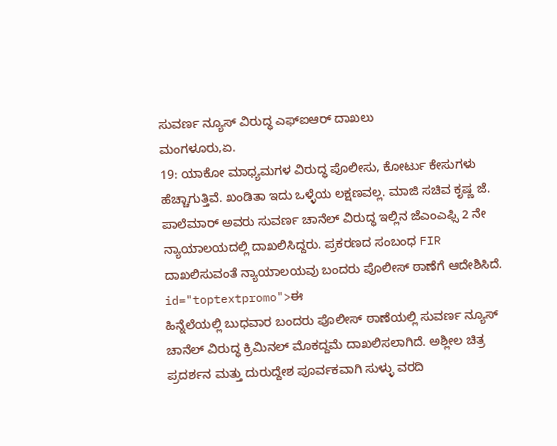ಸುವರ್ಣ ನ್ಯೂಸ್ ವಿರುದ್ಧ ಎಫ್ಐಆರ್ ದಾಖಲು
ಮಂಗಳೂರು,ಏ.
19: ಯಾಕೋ ಮಾಧ್ಯಮಗಳ ವಿರುದ್ಧ ಪೊಲೀಸು, ಕೋರ್ಟು ಕೇಸುಗಳು ಹೆಚ್ಚಾಗುತ್ತಿವೆ. ಖಂಡಿತಾ ಇದು ಒಳ್ಳೆಯ ಲಕ್ಷಣವಲ್ಲ. ಮಾಜಿ ಸಚಿವ ಕೃಷ್ಣ ಜೆ. ಪಾಲೆಮಾರ್ ಅವರು ಸುವರ್ಣ ಚಾನೆಲ್ ವಿರುದ್ಧ ಇಲ್ಲಿನ ಜೆಎಂಎಫ್ಸಿ 2 ನೇ ನ್ಯಾಯಾಲಯದಲ್ಲಿ ದಾಖಲಿಸಿದ್ದರು. ಪ್ರಕರಣದ ಸಂಬಂಧ FIR ದಾಖಲಿಸುವಂತೆ ನ್ಯಾಯಾಲಯವು ಬಂದರು ಪೊಲೀಸ್ ಠಾಣೆಗೆ ಆದೇಶಿಸಿದೆ. id="toptextpromo">ಈ
ಹಿನ್ನೆಲೆಯಲ್ಲಿ ಬುಧವಾರ ಬಂದರು ಪೊಲೀಸ್ ಠಾಣೆಯಲ್ಲಿ ಸುವರ್ಣ ನ್ಯೂಸ್ ಚಾನೆಲ್ ವಿರುದ್ಧ ಕ್ರಿಮಿನಲ್ ಮೊಕದ್ದಮೆ ದಾಖಲಿಸಲಾಗಿದೆ. ಅಶ್ಲೀಲ ಚಿತ್ರ ಪ್ರದರ್ಶನ ಮತ್ತು ದುರುದ್ದೇಶ ಪೂರ್ವಕವಾಗಿ ಸುಳ್ಳು ವರದಿ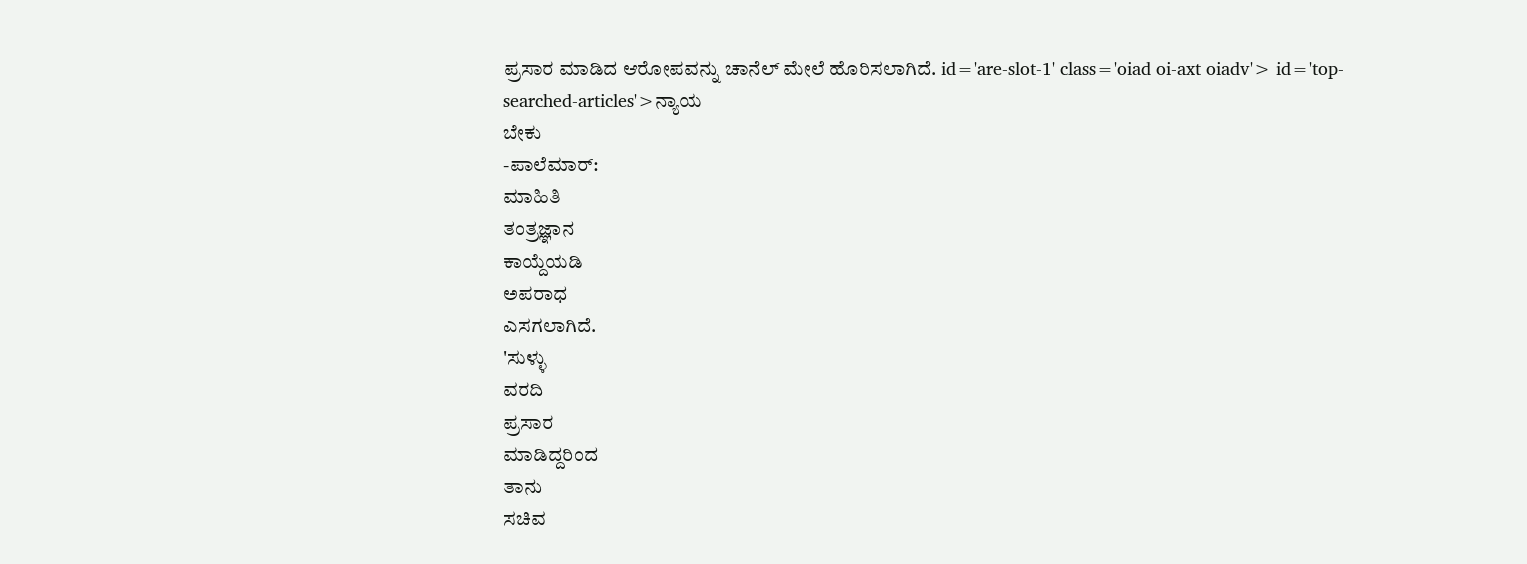ಪ್ರಸಾರ ಮಾಡಿದ ಆರೋಪವನ್ನು ಚಾನೆಲ್ ಮೇಲೆ ಹೊರಿಸಲಾಗಿದೆ. id='are-slot-1' class='oiad oi-axt oiadv'> id='top-searched-articles'>ನ್ಯಾಯ
ಬೇಕು
-ಪಾಲೆಮಾರ್:
ಮಾಹಿತಿ
ತಂತ್ರಜ್ಞಾನ
ಕಾಯ್ದೆಯಡಿ
ಅಪರಾಧ
ಎಸಗಲಾಗಿದೆ.
'ಸುಳ್ಳು
ವರದಿ
ಪ್ರಸಾರ
ಮಾಡಿದ್ದರಿಂದ
ತಾನು
ಸಚಿವ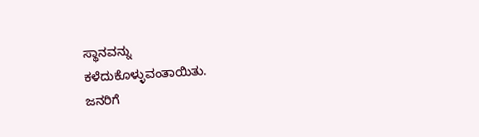ಸ್ಥಾನವನ್ನು
ಕಳೆದುಕೊಳ್ಳುವಂತಾಯಿತು.
ಜನರಿಗೆ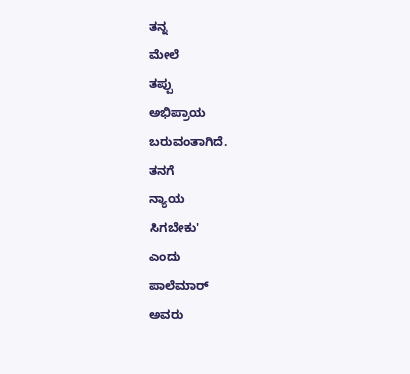ತನ್ನ
ಮೇಲೆ
ತಪ್ಪು
ಅಭಿಪ್ರಾಯ
ಬರುವಂತಾಗಿದೆ.
ತನಗೆ
ನ್ಯಾಯ
ಸಿಗಬೇಕು'
ಎಂದು
ಪಾಲೆಮಾರ್
ಅವರು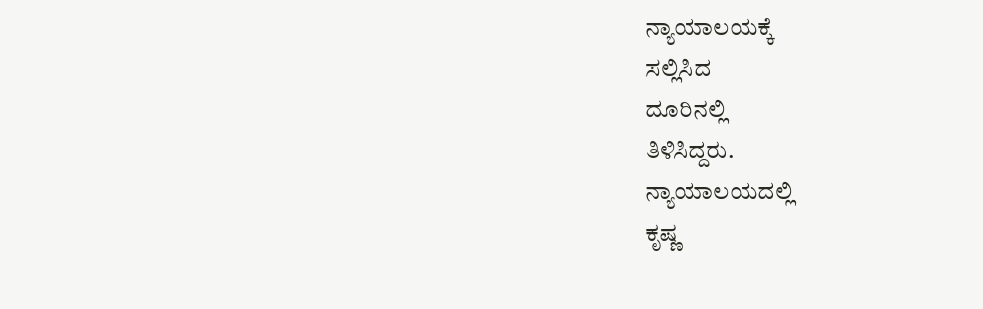ನ್ಯಾಯಾಲಯಕ್ಕೆ
ಸಲ್ಲಿಸಿದ
ದೂರಿನಲ್ಲಿ
ತಿಳಿಸಿದ್ದರು.
ನ್ಯಾಯಾಲಯದಲ್ಲಿ
ಕೃಷ್ಣ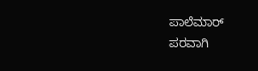ಪಾಲೆಮಾರ್
ಪರವಾಗಿ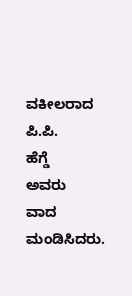ವಕೀಲರಾದ
ಪಿ.ಪಿ.
ಹೆಗ್ಡೆ
ಅವರು
ವಾದ
ಮಂಡಿಸಿದರು.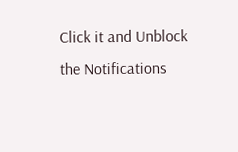Click it and Unblock the Notifications